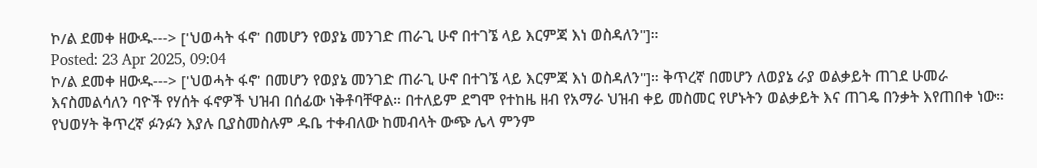ኮ/ል ደመቀ ዘውዱ---> ['ህወሓት ፋኖ' በመሆን የወያኔ መንገድ ጠራጊ ሁኖ በተገኜ ላይ እርምጃ እነ ወስዳለን"]።
Posted: 23 Apr 2025, 09:04
ኮ/ል ደመቀ ዘውዱ---> ['ህወሓት ፋኖ' በመሆን የወያኔ መንገድ ጠራጊ ሁኖ በተገኜ ላይ እርምጃ እነ ወስዳለን"]። ቅጥረኛ በመሆን ለወያኔ ራያ ወልቃይት ጠገደ ሁመራ እናስመልሳለን ባዮች የሃሰት ፋኖዎች ህዝብ በሰፊው ነቅቶባቸዋል። በተለይም ደግሞ የተከዜ ዘብ የአማራ ህዝብ ቀይ መስመር የሆኑትን ወልቃይት እና ጠገዴ በንቃት እየጠበቀ ነው። የህወሃት ቅጥረኛ ፉንፉን እያሉ ቢያስመስሉም ዱቤ ተቀብለው ከመብላት ውጭ ሌላ ምንም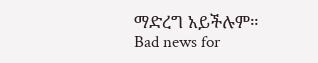ማድረግ አይችሉም።
Bad news for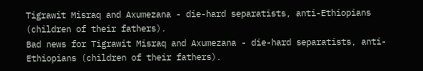Tigrawit Misraq and Axumezana - die-hard separatists, anti-Ethiopians (children of their fathers).
Bad news for Tigrawit Misraq and Axumezana - die-hard separatists, anti-Ethiopians (children of their fathers).